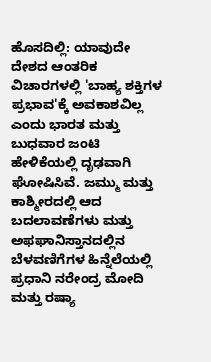ಹೊಸದಿಲ್ಲಿ: ಯಾವುದೇ ದೇಶದ ಆಂತರಿಕ ವಿಚಾರಗಳಲ್ಲಿ 'ಬಾಹ್ಯ ಶಕ್ತಿಗಳ ಪ್ರಭಾವ'ಕ್ಕೆ ಅವಕಾಶವಿಲ್ಲ ಎಂದು ಭಾರತ ಮತ್ತು ಬುಧವಾರ ಜಂಟಿ ಹೇಳಿಕೆಯಲ್ಲಿ ದೃಢವಾಗಿ ಘೋಷಿಸಿವೆ. ಜಮ್ಮು ಮತ್ತು ಕಾಶ್ಮೀರದಲ್ಲಿ ಆದ ಬದಲಾವಣೆಗಳು ಮತ್ತು ಅಫಘಾನಿಸ್ತಾನದಲ್ಲಿನ ಬೆಳವಣಿಗೆಗಳ ಹಿನ್ನೆಲೆಯಲ್ಲಿ ಪ್ರಧಾನಿ ನರೇಂದ್ರ ಮೋದಿ ಮತ್ತು ರಷ್ಯಾ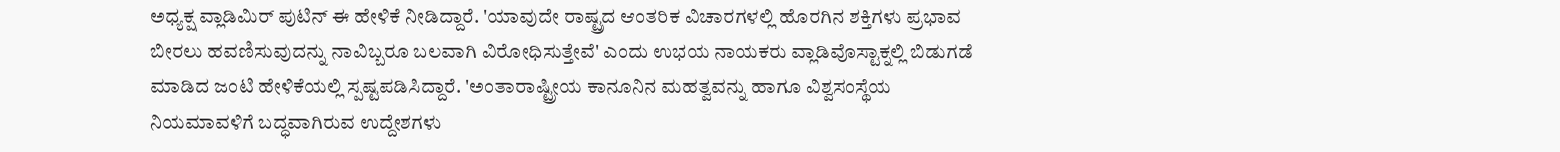ಅಧ್ಯಕ್ಷ ವ್ಲಾಡಿಮಿರ್ ಪುಟಿನ್ ಈ ಹೇಳಿಕೆ ನೀಡಿದ್ದಾರೆ. 'ಯಾವುದೇ ರಾಷ್ಟ್ರದ ಆಂತರಿಕ ವಿಚಾರಗಳಲ್ಲಿ ಹೊರಗಿನ ಶಕ್ತಿಗಳು ಪ್ರಭಾವ ಬೀರಲು ಹವಣಿಸುವುದನ್ನು ನಾವಿಬ್ಬರೂ ಬಲವಾಗಿ ವಿರೋಧಿಸುತ್ತೇವೆ' ಎಂದು ಉಭಯ ನಾಯಕರು ವ್ಲಾಡಿವೊಸ್ಟಾಕ್ನಲ್ಲಿ ಬಿಡುಗಡೆ ಮಾಡಿದ ಜಂಟಿ ಹೇಳಿಕೆಯಲ್ಲಿ ಸ್ಪಷ್ಟಪಡಿಸಿದ್ದಾರೆ. 'ಅಂತಾರಾಷ್ಟ್ರೀಯ ಕಾನೂನಿನ ಮಹತ್ವವನ್ನು ಹಾಗೂ ವಿಶ್ವಸಂಸ್ಥೆಯ ನಿಯಮಾವಳಿಗೆ ಬದ್ಧವಾಗಿರುವ ಉದ್ದೇಶಗಳು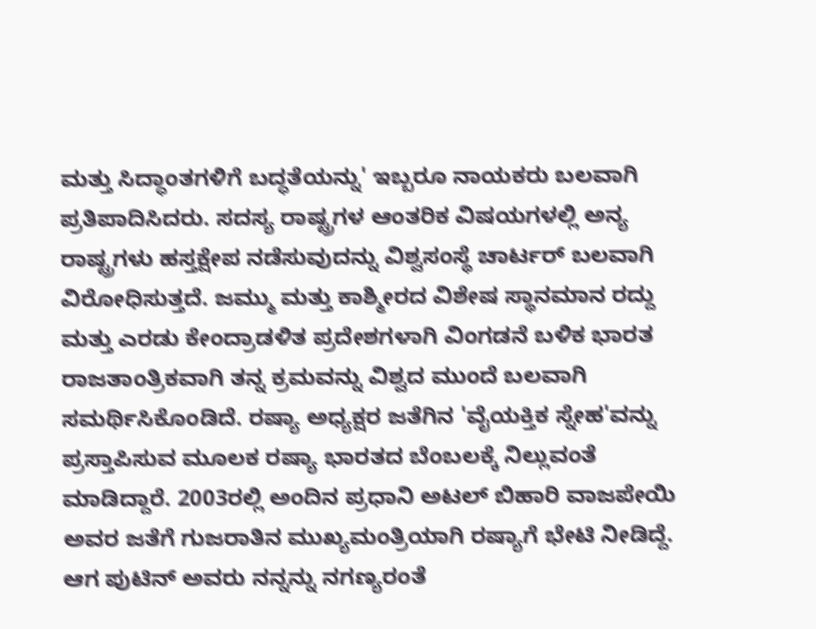ಮತ್ತು ಸಿದ್ಧಾಂತಗಳಿಗೆ ಬದ್ಧತೆಯನ್ನು' ಇಬ್ಬರೂ ನಾಯಕರು ಬಲವಾಗಿ ಪ್ರತಿಪಾದಿಸಿದರು. ಸದಸ್ಯ ರಾಷ್ಟ್ರಗಳ ಆಂತರಿಕ ವಿಷಯಗಳಲ್ಲಿ ಅನ್ಯ ರಾಷ್ಟ್ರಗಳು ಹಸ್ತಕ್ಷೇಪ ನಡೆಸುವುದನ್ನು ವಿಶ್ವಸಂಸ್ಥೆ ಚಾರ್ಟರ್ ಬಲವಾಗಿ ವಿರೋಧಿಸುತ್ತದೆ. ಜಮ್ಮು ಮತ್ತು ಕಾಶ್ಮೀರದ ವಿಶೇಷ ಸ್ಥಾನಮಾನ ರದ್ದು ಮತ್ತು ಎರಡು ಕೇಂದ್ರಾಡಳಿತ ಪ್ರದೇಶಗಳಾಗಿ ವಿಂಗಡನೆ ಬಳಿಕ ಭಾರತ ರಾಜತಾಂತ್ರಿಕವಾಗಿ ತನ್ನ ಕ್ರಮವನ್ನು ವಿಶ್ವದ ಮುಂದೆ ಬಲವಾಗಿ ಸಮರ್ಥಿಸಿಕೊಂಡಿದೆ. ರಷ್ಯಾ ಅಧ್ಯಕ್ಷರ ಜತೆಗಿನ 'ವೈಯಕ್ತಿಕ ಸ್ನೇಹ'ವನ್ನು ಪ್ರಸ್ತಾಪಿಸುವ ಮೂಲಕ ರಷ್ಯಾ ಭಾರತದ ಬೆಂಬಲಕ್ಕೆ ನಿಲ್ಲುವಂತೆ ಮಾಡಿದ್ದಾರೆ. 2003ರಲ್ಲಿ ಅಂದಿನ ಪ್ರಧಾನಿ ಅಟಲ್ ಬಿಹಾರಿ ವಾಜಪೇಯಿ ಅವರ ಜತೆಗೆ ಗುಜರಾತಿನ ಮುಖ್ಯಮಂತ್ರಿಯಾಗಿ ರಷ್ಯಾಗೆ ಭೇಟಿ ನೀಡಿದ್ದೆ. ಆಗ ಪುಟಿನ್ ಅವರು ನನ್ನನ್ನು ನಗಣ್ಯರಂತೆ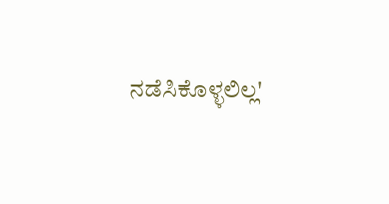ನಡೆಸಿಕೊಳ್ಳಲಿಲ್ಲ'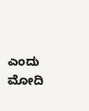ಎಂದು ಮೋದಿ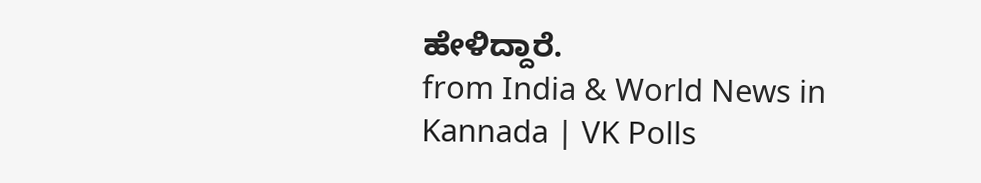ಹೇಳಿದ್ದಾರೆ.
from India & World News in Kannada | VK Polls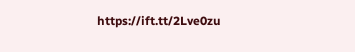https://ift.tt/2Lve0zu